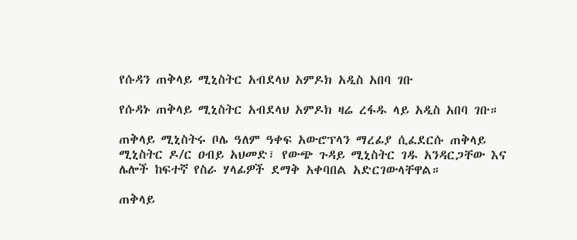የሱዳን ጠቅላይ ሚኒስትር አብደላህ አምዶክ አዲስ አበባ ገቡ

የሱዳኑ ጠቅላይ ሚኒስትር አብደላህ አምዶክ ዛሬ ረፋዱ ላይ አዲስ አበባ ገቡ።

ጠቅላይ ሚኒስትሩ ቦሌ ዓለም ዓቀፍ አውሮፕላን ማረፊያ ሲፈደርሱ ጠቅላይ ሚኒስትር ዶ/ር ዐብይ አህመድ፣ የውጭ ጉዳይ ሚኒስትር ገዱ አንዳርጋቸው እና ሌሎች ከፍተኛ የስራ ሃላፊዎች ደማቅ አቀባበል አድርገውላቸዋል።

ጠቅላይ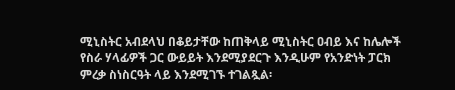ሚኒስትር አብደላህ በቆይታቸው ከጠቅላይ ሚኒስትር ዐብይ እና ከሌሎች የስራ ሃላፊዎች ጋር ውይይት እንደሚያደርጉ እንዲሁም የአንድነት ፓርክ ምረቃ ስነስርዓት ላይ እንደሚገኙ ተገልጿል፡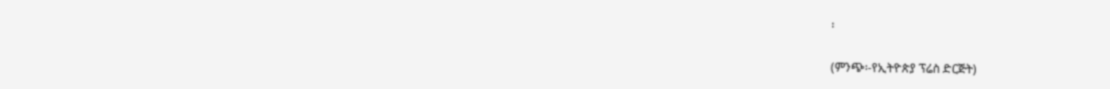፡

(ምንጭ፡-የኢትዮጵያ ፕሬስ ድርጅት)